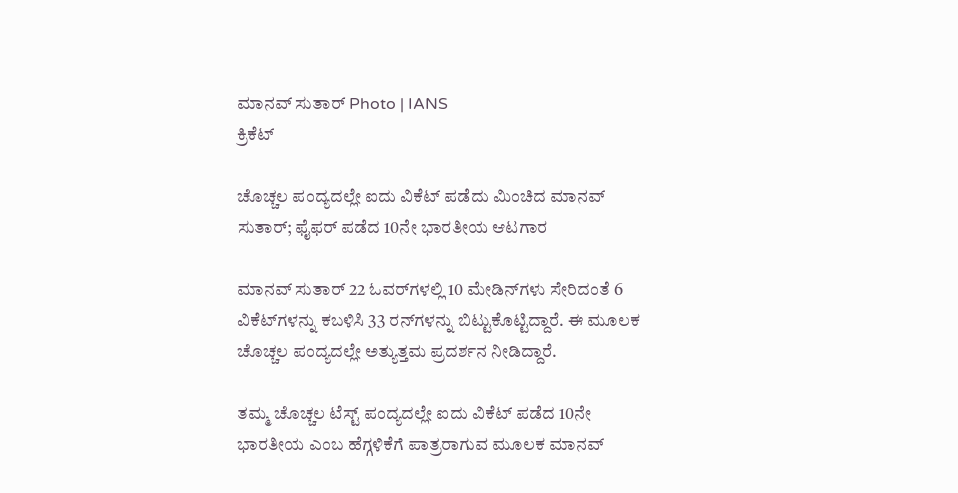ಮಾನವ್ ಸುತಾರ್ Photo | IANS
ಕ್ರಿಕೆಟ್

ಚೊಚ್ಚಲ ಪಂದ್ಯದಲ್ಲೇ ಐದು ವಿಕೆಟ್ ಪಡೆದು ಮಿಂಚಿದ ಮಾನವ್ ಸುತಾರ್; ಫೈಫರ್ ಪಡೆದ 10ನೇ ಭಾರತೀಯ ಆಟಗಾರ

ಮಾನವ್ ಸುತಾರ್ 22 ಓವರ್‌ಗಳಲ್ಲಿ 10 ಮೇಡಿನ್‌ಗಳು ಸೇರಿದಂತೆ 6 ವಿಕೆಟ್‌ಗಳನ್ನು ಕಬಳಿಸಿ 33 ರನ್‌ಗಳನ್ನು ಬಿಟ್ಟುಕೊಟ್ಟಿದ್ದಾರೆ. ಈ ಮೂಲಕ ಚೊಚ್ಚಲ ಪಂದ್ಯದಲ್ಲೇ ಅತ್ಯುತ್ತಮ ಪ್ರದರ್ಶನ ನೀಡಿದ್ದಾರೆ.

ತಮ್ಮ ಚೊಚ್ಚಲ ಟೆಸ್ಟ್ ಪಂದ್ಯದಲ್ಲೇ ಐದು ವಿಕೆಟ್ ಪಡೆದ 10ನೇ ಭಾರತೀಯ ಎಂಬ ಹೆಗ್ಗಳಿಕೆಗೆ ಪಾತ್ರರಾಗುವ ಮೂಲಕ ಮಾನವ್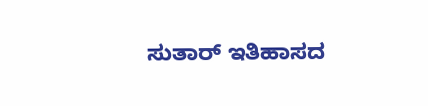ಸುತಾರ್ ಇತಿಹಾಸದ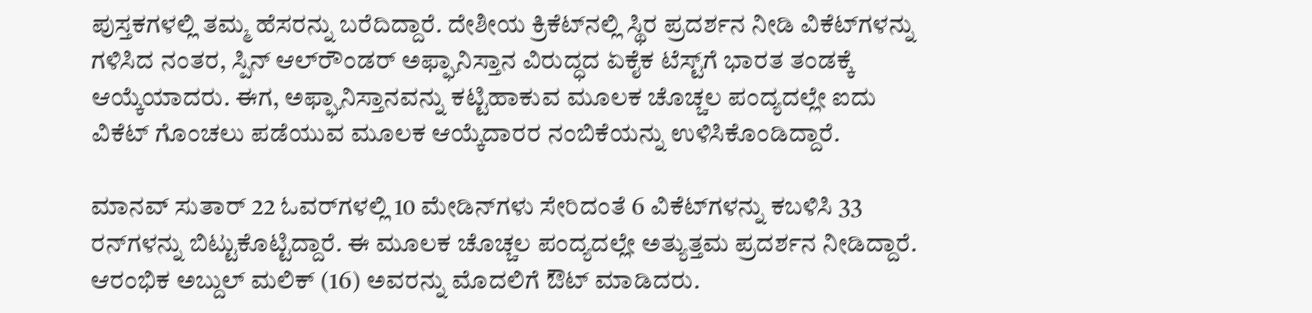ಪುಸ್ತಕಗಳಲ್ಲಿ ತಮ್ಮ ಹೆಸರನ್ನು ಬರೆದಿದ್ದಾರೆ. ದೇಶೀಯ ಕ್ರಿಕೆಟ್‌ನಲ್ಲಿ ಸ್ಥಿರ ಪ್ರದರ್ಶನ ನೀಡಿ ವಿಕೆಟ್‌ಗಳನ್ನು ಗಳಿಸಿದ ನಂತರ, ಸ್ಪಿನ್ ಆಲ್‌ರೌಂಡರ್ ಅಫ್ಘಾನಿಸ್ತಾನ ವಿರುದ್ಧದ ಏಕೈಕ ಟೆಸ್ಟ್‌ಗೆ ಭಾರತ ತಂಡಕ್ಕೆ ಆಯ್ಕೆಯಾದರು. ಈಗ, ಅಫ್ಘಾನಿಸ್ತಾನವನ್ನು ಕಟ್ಟಿಹಾಕುವ ಮೂಲಕ ಚೊಚ್ಚಲ ಪಂದ್ಯದಲ್ಲೇ ಐದು ವಿಕೆಟ್ ಗೊಂಚಲು ಪಡೆಯುವ ಮೂಲಕ ಆಯ್ಕೆದಾರರ ನಂಬಿಕೆಯನ್ನು ಉಳಿಸಿಕೊಂಡಿದ್ದಾರೆ.

ಮಾನವ್ ಸುತಾರ್ 22 ಓವರ್‌ಗಳಲ್ಲಿ 10 ಮೇಡಿನ್‌ಗಳು ಸೇರಿದಂತೆ 6 ವಿಕೆಟ್‌ಗಳನ್ನು ಕಬಳಿಸಿ 33 ರನ್‌ಗಳನ್ನು ಬಿಟ್ಟುಕೊಟ್ಟಿದ್ದಾರೆ. ಈ ಮೂಲಕ ಚೊಚ್ಚಲ ಪಂದ್ಯದಲ್ಲೇ ಅತ್ಯುತ್ತಮ ಪ್ರದರ್ಶನ ನೀಡಿದ್ದಾರೆ. ಆರಂಭಿಕ ಅಬ್ದುಲ್ ಮಲಿಕ್ (16) ಅವರನ್ನು ಮೊದಲಿಗೆ ಔಟ್ ಮಾಡಿದರು.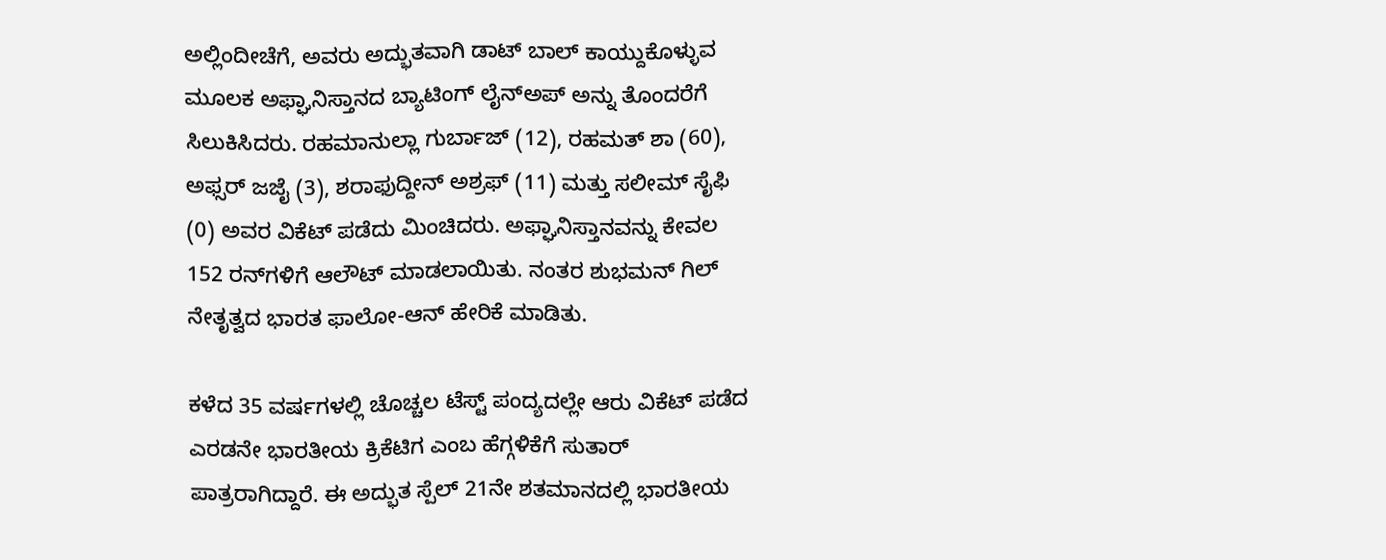ಅಲ್ಲಿಂದೀಚೆಗೆ, ಅವರು ಅದ್ಭುತವಾಗಿ ಡಾಟ್ ಬಾಲ್ ಕಾಯ್ದುಕೊಳ್ಳುವ ಮೂಲಕ ಅಫ್ಘಾನಿಸ್ತಾನದ ಬ್ಯಾಟಿಂಗ್ ಲೈನ್‌ಅಪ್ ಅನ್ನು ತೊಂದರೆಗೆ ಸಿಲುಕಿಸಿದರು. ರಹಮಾನುಲ್ಲಾ ಗುರ್ಬಾಜ್ (12), ರಹಮತ್ ಶಾ (60), ಅಫ್ಸರ್ ಜಜೈ (3), ಶರಾಫುದ್ದೀನ್ ಅಶ್ರಫ್ (11) ಮತ್ತು ಸಲೀಮ್ ಸೈಫಿ (0) ಅವರ ವಿಕೆಟ್ ಪಡೆದು ಮಿಂಚಿದರು. ಅಫ್ಘಾನಿಸ್ತಾನವನ್ನು ಕೇವಲ 152 ರನ್‌ಗಳಿಗೆ ಆಲೌಟ್ ಮಾಡಲಾಯಿತು. ನಂತರ ಶುಭಮನ್ ಗಿಲ್ ನೇತೃತ್ವದ ಭಾರತ ಫಾಲೋ-ಆನ್ ಹೇರಿಕೆ ಮಾಡಿತು.

ಕಳೆದ 35 ವರ್ಷಗಳಲ್ಲಿ ಚೊಚ್ಚಲ ಟೆಸ್ಟ್ ಪಂದ್ಯದಲ್ಲೇ ಆರು ವಿಕೆಟ್ ಪಡೆದ ಎರಡನೇ ಭಾರತೀಯ ಕ್ರಿಕೆಟಿಗ ಎಂಬ ಹೆಗ್ಗಳಿಕೆಗೆ ಸುತಾರ್ ಪಾತ್ರರಾಗಿದ್ದಾರೆ. ಈ ಅದ್ಭುತ ಸ್ಪೆಲ್ 21ನೇ ಶತಮಾನದಲ್ಲಿ ಭಾರತೀಯ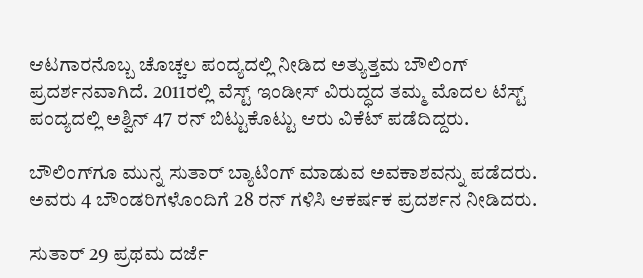ಆಟಗಾರನೊಬ್ಬ ಚೊಚ್ಚಲ ಪಂದ್ಯದಲ್ಲಿ ನೀಡಿದ ಅತ್ಯುತ್ತಮ ಬೌಲಿಂಗ್ ಪ್ರದರ್ಶನವಾಗಿದೆ. 2011ರಲ್ಲಿ ವೆಸ್ಟ್ ಇಂಡೀಸ್ ವಿರುದ್ಧದ ತಮ್ಮ ಮೊದಲ ಟೆಸ್ಟ್ ಪಂದ್ಯದಲ್ಲಿ ಅಶ್ವಿನ್ 47 ರನ್ ಬಿಟ್ಟುಕೊಟ್ಟು ಆರು ವಿಕೆಟ್ ಪಡೆದಿದ್ದರು.

ಬೌಲಿಂಗ್‌ಗೂ ಮುನ್ನ ಸುತಾರ್ ಬ್ಯಾಟಿಂಗ್ ಮಾಡುವ ಅವಕಾಶವನ್ನು ಪಡೆದರು. ಅವರು 4 ಬೌಂಡರಿಗಳೊಂದಿಗೆ 28 ರನ್ ಗಳಿಸಿ ಆಕರ್ಷಕ ಪ್ರದರ್ಶನ ನೀಡಿದರು.

ಸುತಾರ್ 29 ಪ್ರಥಮ ದರ್ಜೆ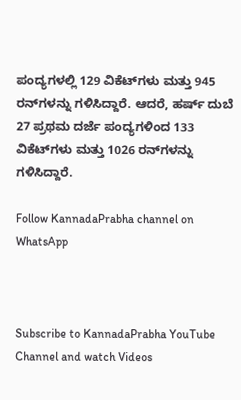ಪಂದ್ಯಗಳಲ್ಲಿ 129 ವಿಕೆಟ್‌ಗಳು ಮತ್ತು 945 ರನ್‌ಗಳನ್ನು ಗಳಿಸಿದ್ದಾರೆ. ಆದರೆ, ಹರ್ಷ್ ದುಬೆ 27 ಪ್ರಥಮ ದರ್ಜೆ ಪಂದ್ಯಗಳಿಂದ 133 ವಿಕೆಟ್‌ಗಳು ಮತ್ತು 1026 ರನ್‌ಗಳನ್ನು ಗಳಿಸಿದ್ದಾರೆ.

Follow KannadaPrabha channel on WhatsApp



Subscribe to KannadaPrabha YouTube Channel and watch Videos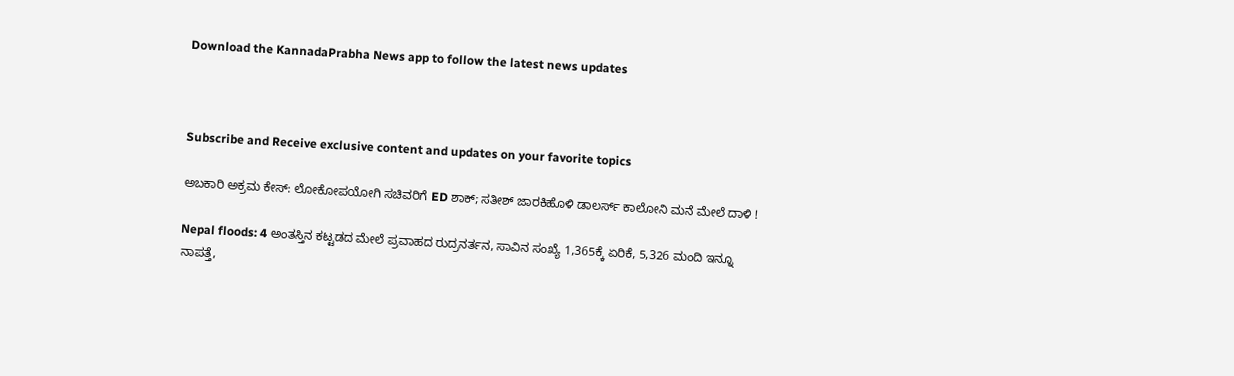Download the KannadaPrabha News app to follow the latest news updates



Subscribe and Receive exclusive content and updates on your favorite topics

ಅಬಕಾರಿ ಅಕ್ರಮ ಕೇಸ್‌: ಲೋಕೋಪಯೋಗಿ ಸಚಿವರಿಗೆ ED ಶಾಕ್‌; ಸತೀಶ್ ಜಾರಕಿಹೊಳಿ ಡಾಲರ್ಸ್ ಕಾಲೋನಿ ಮನೆ ಮೇಲೆ ದಾಳಿ !

Nepal floods: 4 ಅಂತಸ್ತಿನ ಕಟ್ಟಡದ ಮೇಲೆ ಪ್ರವಾಹದ ರುದ್ರನರ್ತನ, ಸಾವಿನ ಸಂಖ್ಯೆ 1,365ಕ್ಕೆ ಏರಿಕೆ, 5,326 ಮಂದಿ ಇನ್ನೂ ನಾಪತ್ತೆ,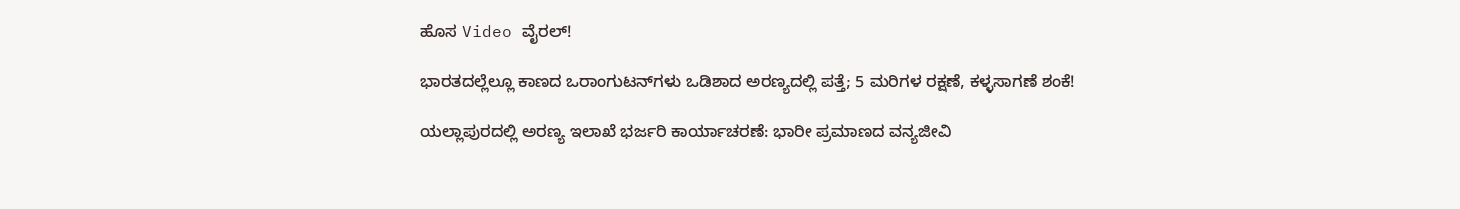ಹೊಸ Video ವೈರಲ್!

ಭಾರತದಲ್ಲೆಲ್ಲೂ ಕಾಣದ ಒರಾಂಗುಟನ್‌ಗಳು ಒಡಿಶಾದ ಅರಣ್ಯದಲ್ಲಿ ಪತ್ತೆ; 5 ಮರಿಗಳ ರಕ್ಷಣೆ, ಕಳ್ಳಸಾಗಣೆ ಶಂಕೆ!

ಯಲ್ಲಾಪುರದಲ್ಲಿ ಅರಣ್ಯ ಇಲಾಖೆ ಭರ್ಜರಿ ಕಾರ್ಯಾಚರಣೆ: ಭಾರೀ ಪ್ರಮಾಣದ ವನ್ಯಜೀವಿ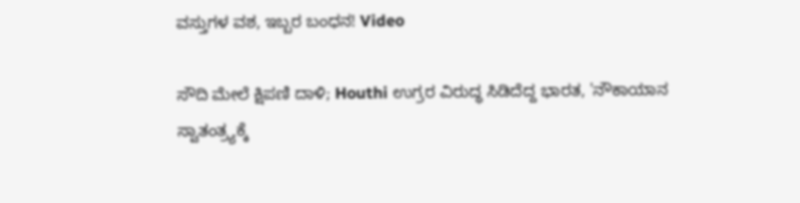ವಸ್ತುಗಳ ವಶ, ಇಬ್ಬರ ಬಂಧನ! Video

ಸೌದಿ ಮೇಲೆ ಕ್ಷಿಪಣಿ ದಾಳಿ; Houthi ಉಗ್ರರ ವಿರುದ್ಧ ಸಿಡಿದೆದ್ದ ಭಾರತ, 'ನೌಕಾಯಾನ ಸ್ವಾತಂತ್ರ್ಯಕ್ಕೆ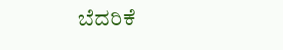ಬೆದರಿಕೆ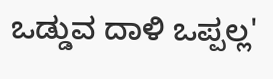ಒಡ್ಡುವ ದಾಳಿ ಒಪ್ಪಲ್ಲ'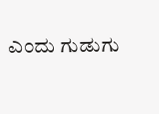ಎಂದು ಗುಡುಗು